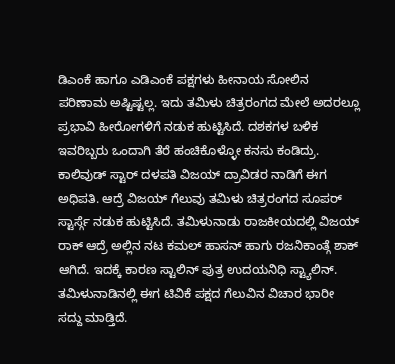ಡಿಎಂಕೆ ಹಾಗೂ ಎಡಿಎಂಕೆ ಪಕ್ಷಗಳು ಹೀನಾಯ ಸೋಲಿನ ಪರಿಣಾಮ ಅಷ್ಟಿಷ್ಟಲ್ಲ. ಇದು ತಮಿಳು ಚಿತ್ರರಂಗದ ಮೇಲೆ ಅದರಲ್ಲೂ ಪ್ರಭಾವಿ ಹೀರೋಗಳಿಗೆ ನಡುಕ ಹುಟ್ಟಿಸಿದೆ. ದಶಕಗಳ ಬಳಿಕ ಇವರಿಬ್ಬರು ಒಂದಾಗಿ ತೆರೆ ಹಂಚಿಕೊಳ್ಳೋ ಕನಸು ಕಂಡಿದ್ರು.
ಕಾಲಿವುಡ್ ಸ್ಟಾರ್ ದಳಪತಿ ವಿಜಯ್ ದ್ರಾವಿಡರ ನಾಡಿಗೆ ಈಗ ಅಧಿಪತಿ. ಆದ್ರೆ ವಿಜಯ್ ಗೆಲುವು ತಮಿಳು ಚಿತ್ರರಂಗದ ಸೂಪರ್ ಸ್ಟಾರ್ಸ್ಗೆ ನಡುಕ ಹುಟ್ಟಿಸಿದೆ. ತಮಿಳುನಾಡು ರಾಜಕೀಯದಲ್ಲಿ ವಿಜಯ್ ರಾಕ್ ಆದ್ರೆ ಅಲ್ಲಿನ ನಟ ಕಮಲ್ ಹಾಸನ್ ಹಾಗು ರಜನಿಕಾಂತ್ಗೆ ಶಾಕ್ ಆಗಿದೆ. ಇದಕ್ಕೆ ಕಾರಣ ಸ್ಟಾಲಿನ್ ಪುತ್ರ ಉದಯನಿಧಿ ಸ್ಟ್ಯಾಲಿನ್. ತಮಿಳುನಾಡಿನಲ್ಲಿ ಈಗ ಟಿವಿಕೆ ಪಕ್ಷದ ಗೆಲುವಿನ ವಿಚಾರ ಭಾರೀ ಸದ್ದು ಮಾಡ್ತಿದೆ.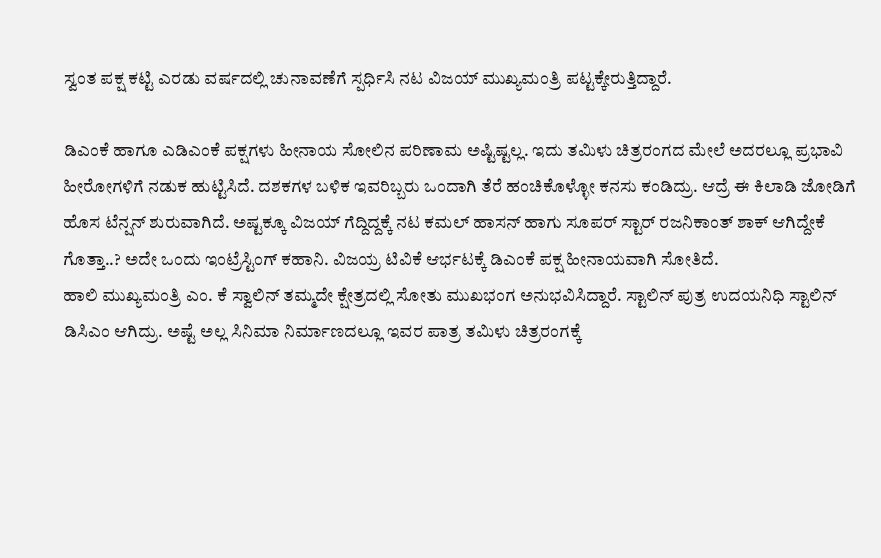ಸ್ವಂತ ಪಕ್ಷ ಕಟ್ಟಿ ಎರಡು ವರ್ಷದಲ್ಲಿ ಚುನಾವಣೆಗೆ ಸ್ಪರ್ಧಿಸಿ ನಟ ವಿಜಯ್ ಮುಖ್ಯಮಂತ್ರಿ ಪಟ್ಟಕ್ಕೇರುತ್ತಿದ್ದಾರೆ.

ಡಿಎಂಕೆ ಹಾಗೂ ಎಡಿಎಂಕೆ ಪಕ್ಷಗಳು ಹೀನಾಯ ಸೋಲಿನ ಪರಿಣಾಮ ಅಷ್ಟಿಷ್ಟಲ್ಲ. ಇದು ತಮಿಳು ಚಿತ್ರರಂಗದ ಮೇಲೆ ಅದರಲ್ಲೂ ಪ್ರಭಾವಿ ಹೀರೋಗಳಿಗೆ ನಡುಕ ಹುಟ್ಟಿಸಿದೆ. ದಶಕಗಳ ಬಳಿಕ ಇವರಿಬ್ಬರು ಒಂದಾಗಿ ತೆರೆ ಹಂಚಿಕೊಳ್ಳೋ ಕನಸು ಕಂಡಿದ್ರು. ಆದ್ರೆ ಈ ಕಿಲಾಡಿ ಜೋಡಿಗೆ ಹೊಸ ಟೆನ್ಷನ್ ಶುರುವಾಗಿದೆ. ಅಷ್ಟಕ್ಕೂ ವಿಜಯ್ ಗೆದ್ದಿದ್ದಕ್ಕೆ ನಟ ಕಮಲ್ ಹಾಸನ್ ಹಾಗು ಸೂಪರ್ ಸ್ಟಾರ್ ರಜನಿಕಾಂತ್ ಶಾಕ್ ಆಗಿದ್ದೇಕೆ ಗೊತ್ತಾ..? ಅದೇ ಒಂದು ಇಂಟ್ರೆಸ್ಟಿಂಗ್ ಕಹಾನಿ. ವಿಜಯ್ರ ಟಿವಿಕೆ ಆರ್ಭಟಕ್ಕೆ ಡಿಎಂಕೆ ಪಕ್ಷ ಹೀನಾಯವಾಗಿ ಸೋತಿದೆ.
ಹಾಲಿ ಮುಖ್ಯಮಂತ್ರಿ ಎಂ. ಕೆ ಸ್ವಾಲಿನ್ ತಮ್ಮದೇ ಕ್ಷೇತ್ರದಲ್ಲಿ ಸೋತು ಮುಖಭಂಗ ಅನುಭವಿಸಿದ್ದಾರೆ. ಸ್ಟಾಲಿನ್ ಪುತ್ರ ಉದಯನಿಧಿ ಸ್ಟಾಲಿನ್ ಡಿಸಿಎಂ ಆಗಿದ್ರು. ಅಷ್ಟೆ ಅಲ್ಲ ಸಿನಿಮಾ ನಿರ್ಮಾಣದಲ್ಲೂ ಇವರ ಪಾತ್ರ ತಮಿಳು ಚಿತ್ರರಂಗಕ್ಕೆ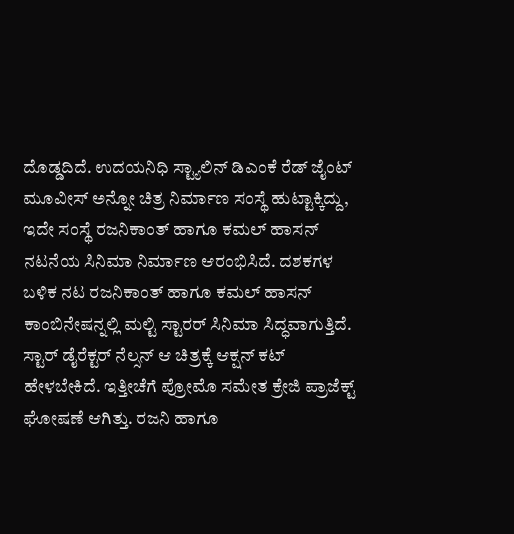ದೊಡ್ಡದಿದೆ. ಉದಯನಿಧಿ ಸ್ಟ್ಯಾಲಿನ್ ಡಿಎಂಕೆ ರೆಡ್ ಜೈಂಟ್ ಮೂವೀಸ್ ಅನ್ನೋ ಚಿತ್ರ ನಿರ್ಮಾಣ ಸಂಸ್ಥೆ ಹುಟ್ಟಾಕ್ಕಿದ್ದು, ಇದೇ ಸಂಸ್ಥೆ ರಜನಿಕಾಂತ್ ಹಾಗೂ ಕಮಲ್ ಹಾಸನ್ ನಟನೆಯ ಸಿನಿಮಾ ನಿರ್ಮಾಣ ಆರಂಭಿಸಿದೆ. ದಶಕಗಳ ಬಳಿಕ ನಟ ರಜನಿಕಾಂತ್ ಹಾಗೂ ಕಮಲ್ ಹಾಸನ್ ಕಾಂಬಿನೇಷನ್ನಲ್ಲಿ ಮಲ್ಟಿ ಸ್ಟಾರರ್ ಸಿನಿಮಾ ಸಿದ್ಧವಾಗುತ್ತಿದೆ.
ಸ್ಟಾರ್ ಡೈರೆಕ್ಟರ್ ನೆಲ್ಸನ್ ಆ ಚಿತ್ರಕ್ಕೆ ಆಕ್ಷನ್ ಕಟ್ ಹೇಳಬೇಕಿದೆ. ಇತ್ತೀಚೆಗೆ ಪ್ರೋಮೊ ಸಮೇತ ಕ್ರೇಜಿ ಪ್ರಾಜೆಕ್ಟ್ ಘೋಷಣೆ ಆಗಿತ್ತು. ರಜನಿ ಹಾಗೂ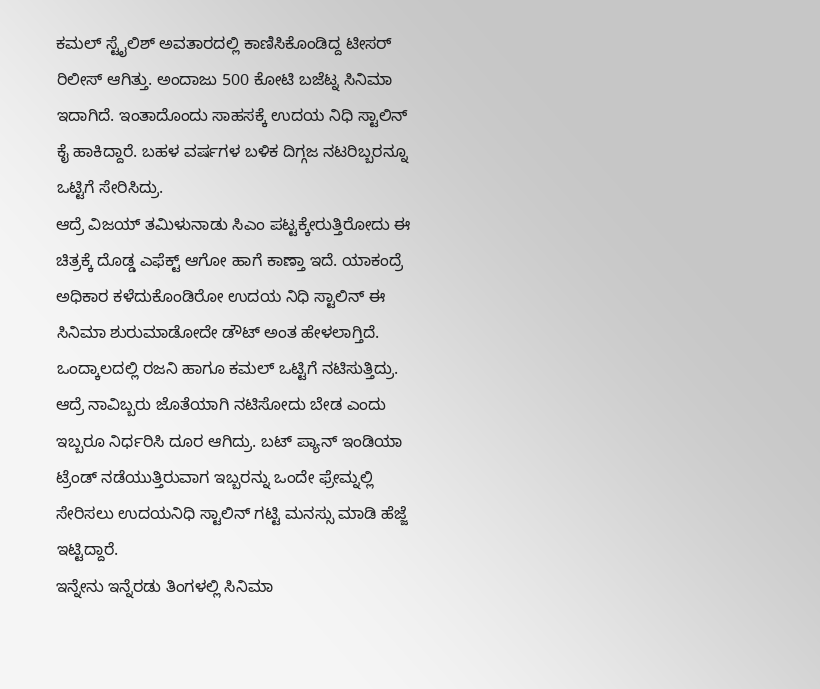ಕಮಲ್ ಸ್ಟೈಲಿಶ್ ಅವತಾರದಲ್ಲಿ ಕಾಣಿಸಿಕೊಂಡಿದ್ದ ಟೀಸರ್ ರಿಲೀಸ್ ಆಗಿತ್ತು. ಅಂದಾಜು 500 ಕೋಟಿ ಬಜೆಟ್ನ ಸಿನಿಮಾ ಇದಾಗಿದೆ. ಇಂತಾದೊಂದು ಸಾಹಸಕ್ಕೆ ಉದಯ ನಿಧಿ ಸ್ಟಾಲಿನ್ ಕೈ ಹಾಕಿದ್ದಾರೆ. ಬಹಳ ವರ್ಷಗಳ ಬಳಿಕ ದಿಗ್ಗಜ ನಟರಿಬ್ಬರನ್ನೂ ಒಟ್ಟಿಗೆ ಸೇರಿಸಿದ್ರು.
ಆದ್ರೆ ವಿಜಯ್ ತಮಿಳುನಾಡು ಸಿಎಂ ಪಟ್ಟಕ್ಕೇರುತ್ತಿರೋದು ಈ ಚಿತ್ರಕ್ಕೆ ದೊಡ್ಡ ಎಫೆಕ್ಟ್ ಆಗೋ ಹಾಗೆ ಕಾಣ್ತಾ ಇದೆ. ಯಾಕಂದ್ರೆ ಅಧಿಕಾರ ಕಳೆದುಕೊಂಡಿರೋ ಉದಯ ನಿಧಿ ಸ್ಟಾಲಿನ್ ಈ ಸಿನಿಮಾ ಶುರುಮಾಡೋದೇ ಡೌಟ್ ಅಂತ ಹೇಳಲಾಗ್ತಿದೆ. ಒಂದ್ಕಾಲದಲ್ಲಿ ರಜನಿ ಹಾಗೂ ಕಮಲ್ ಒಟ್ಟಿಗೆ ನಟಿಸುತ್ತಿದ್ರು. ಆದ್ರೆ ನಾವಿಬ್ಬರು ಜೊತೆಯಾಗಿ ನಟಿಸೋದು ಬೇಡ ಎಂದು ಇಬ್ಬರೂ ನಿರ್ಧರಿಸಿ ದೂರ ಆಗಿದ್ರು. ಬಟ್ ಪ್ಯಾನ್ ಇಂಡಿಯಾ ಟ್ರೆಂಡ್ ನಡೆಯುತ್ತಿರುವಾಗ ಇಬ್ಬರನ್ನು ಒಂದೇ ಫ್ರೇಮ್ನಲ್ಲಿ ಸೇರಿಸಲು ಉದಯನಿಧಿ ಸ್ಟಾಲಿನ್ ಗಟ್ಟಿ ಮನಸ್ಸು ಮಾಡಿ ಹೆಜ್ಜೆ ಇಟ್ಟಿದ್ದಾರೆ.
ಇನ್ನೇನು ಇನ್ನೆರಡು ತಿಂಗಳಲ್ಲಿ ಸಿನಿಮಾ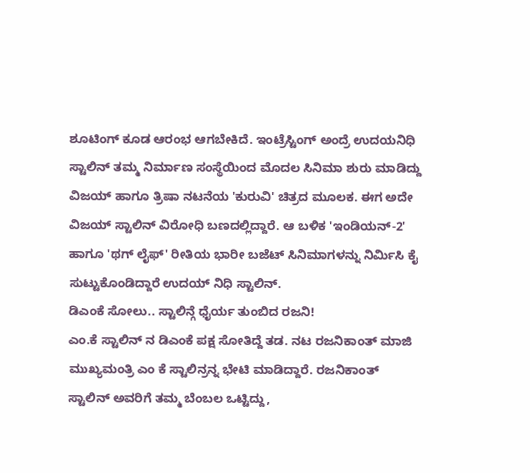ಶೂಟಿಂಗ್ ಕೂಡ ಆರಂಭ ಆಗಬೇಕಿದೆ. ಇಂಟ್ರೆಸ್ಟಿಂಗ್ ಅಂದ್ರೆ ಉದಯನಿಧಿ ಸ್ಟಾಲಿನ್ ತಮ್ಮ ನಿರ್ಮಾಣ ಸಂಸ್ಥೆಯಿಂದ ಮೊದಲ ಸಿನಿಮಾ ಶುರು ಮಾಡಿದ್ದು ವಿಜಯ್ ಹಾಗೂ ತ್ರಿಷಾ ನಟನೆಯ 'ಕುರುವಿ' ಚಿತ್ರದ ಮೂಲಕ. ಈಗ ಅದೇ ವಿಜಯ್ ಸ್ಟಾಲಿನ್ ವಿರೋಧಿ ಬಣದಲ್ಲಿದ್ದಾರೆ. ಆ ಬಳಿಕ 'ಇಂಡಿಯನ್-2' ಹಾಗೂ 'ಥಗ್ ಲೈಫ್' ರೀತಿಯ ಭಾರೀ ಬಜೆಟ್ ಸಿನಿಮಾಗಳನ್ನು ನಿರ್ಮಿಸಿ ಕೈ ಸುಟ್ಟುಕೊಂಡಿದ್ದಾರೆ ಉದಯ್ ನಿಧಿ ಸ್ಟಾಲಿನ್.
ಡಿಎಂಕೆ ಸೋಲು.. ಸ್ಟಾಲಿನ್ಗೆ ಧೈರ್ಯ ತುಂಬಿದ ರಜನಿ!
ಎಂ.ಕೆ ಸ್ಟಾಲಿನ್ ನ ಡಿಎಂಕೆ ಪಕ್ಷ ಸೋತಿದ್ದೆ ತಡ. ನಟ ರಜನಿಕಾಂತ್ ಮಾಜಿ ಮುಖ್ಯಮಂತ್ರಿ ಎಂ ಕೆ ಸ್ಟಾಲಿನ್ರನ್ನ ಭೇಟಿ ಮಾಡಿದ್ದಾರೆ. ರಜನಿಕಾಂತ್ ಸ್ಟಾಲಿನ್ ಅವರಿಗೆ ತಮ್ಮ ಬೆಂಬಲ ಒಟ್ಟಿದ್ದು,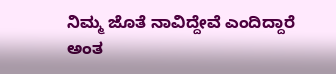ನಿಮ್ಮ ಜೊತೆ ನಾವಿದ್ದೇವೆ ಎಂದಿದ್ದಾರೆ ಅಂತ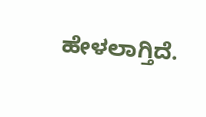ಹೇಳಲಾಗ್ತಿದೆ.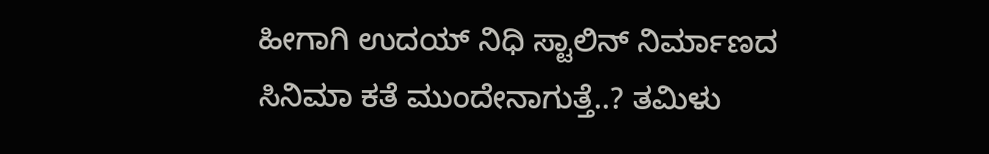ಹೀಗಾಗಿ ಉದಯ್ ನಿಧಿ ಸ್ಟಾಲಿನ್ ನಿರ್ಮಾಣದ ಸಿನಿಮಾ ಕತೆ ಮುಂದೇನಾಗುತ್ತೆ..? ತಮಿಳು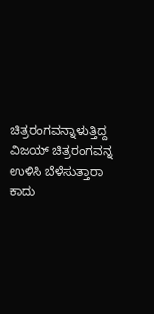ಚಿತ್ರರಂಗವನ್ನಾಳುತ್ತಿದ್ದ ವಿಜಯ್ ಚಿತ್ರರಂಗವನ್ನ ಉಳಿಸಿ ಬೆಳೆಸುತ್ತಾರಾ ಕಾದು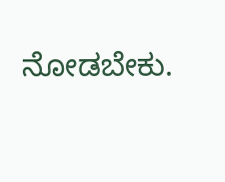ನೋಡಬೇಕು.